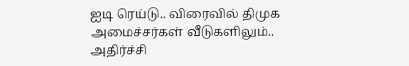ஐடி ரெய்டு.. விரைவில் திமுக அமைச்சர்கள் வீடுகளிலும்.. அதிர்ச்சி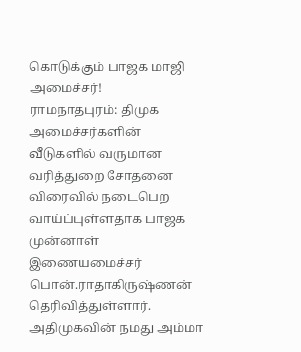கொடுக்கும் பாஜக மாஜி அமைச்சர்!
ராமநாதபுரம்: திமுக அமைச்சர்களின் வீடுகளில் வருமான வரித்துறை சோதனை விரைவில் நடைபெற வாய்ப்புள்ளதாக பாஜக முன்னாள் இணையமைச்சர் பொன்.ராதாகிருஷ்ணன் தெரிவித்துள்ளார்.
அதிமுகவின் நமது அம்மா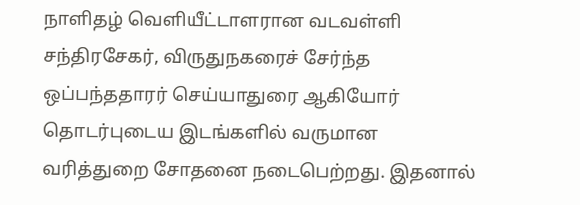நாளிதழ் வெளியீட்டாளரான வடவள்ளி சந்திரசேகர், விருதுநகரைச் சேர்ந்த ஒப்பந்ததாரர் செய்யாதுரை ஆகியோர் தொடர்புடைய இடங்களில் வருமான வரித்துறை சோதனை நடைபெற்றது. இதனால்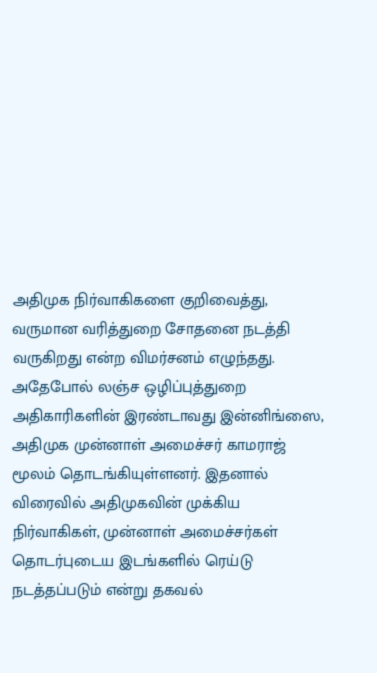அதிமுக நிர்வாகிகளை குறிவைத்து, வருமான வரித்துறை சோதனை நடத்தி வருகிறது என்ற விமர்சனம் எழுந்தது.
அதேபோல் லஞ்ச ஒழிப்புத்துறை அதிகாரிகளின் இரண்டாவது இன்னிங்ஸை, அதிமுக முன்னாள் அமைச்சர் காமராஜ் மூலம் தொடங்கியுள்ளனர். இதனால் விரைவில் அதிமுகவின் முக்கிய நிர்வாகிகள், முன்னாள் அமைச்சர்கள் தொடர்புடைய இடங்களில் ரெய்டு நடத்தப்படும் என்று தகவல்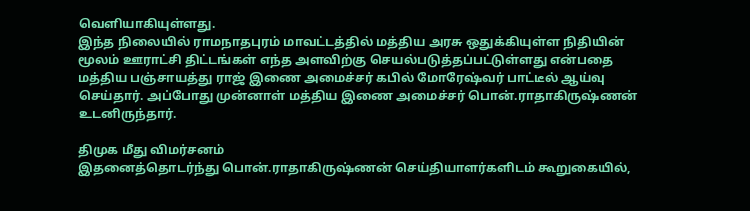வெளியாகியுள்ளது.
இந்த நிலையில் ராமநாதபுரம் மாவட்டத்தில் மத்திய அரசு ஒதுக்கியுள்ள நிதியின் மூலம் ஊராட்சி திட்டங்கள் எந்த அளவிற்கு செயல்படுத்தப்பட்டுள்ளது என்பதை மத்திய பஞ்சாயத்து ராஜ் இணை அமைச்சர் கபில் மோரேஷ்வர் பாட்டீல் ஆய்வு செய்தார். அப்போது முன்னாள் மத்திய இணை அமைச்சர் பொன்.ராதாகிருஷ்ணன் உடனிருந்தார்.

திமுக மீது விமர்சனம்
இதனைத்தொடர்ந்து பொன்.ராதாகிருஷ்ணன் செய்தியாளர்களிடம் கூறுகையில்,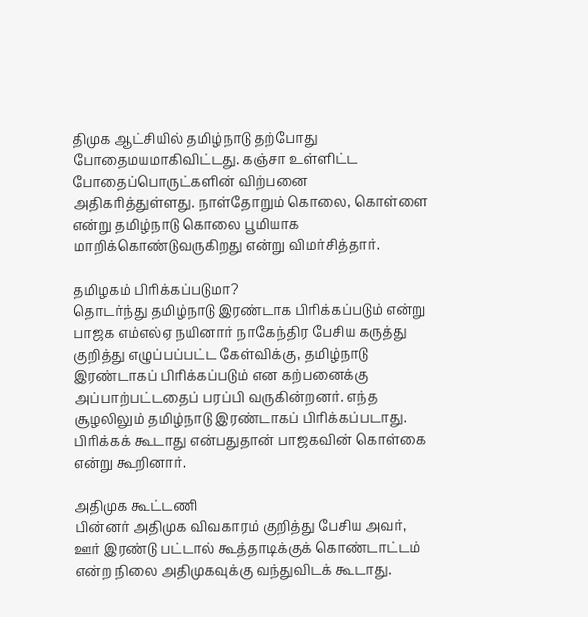திமுக ஆட்சியில் தமிழ்நாடு தற்போது போதைமயமாகிவிட்டது. கஞ்சா உள்ளிட்ட போதைப்பொருட்களின் விற்பனை அதிகரித்துள்ளது. நாள்தோறும் கொலை, கொள்ளை என்று தமிழ்நாடு கொலை பூமியாக மாறிக்கொண்டுவருகிறது என்று விமர்சித்தார்.

தமிழகம் பிரிக்கப்படுமா?
தொடர்ந்து தமிழ்நாடு இரண்டாக பிரிக்கப்படும் என்று பாஜக எம்எல்ஏ நயினார் நாகேந்திர பேசிய கருத்து குறித்து எழுப்பப்பட்ட கேள்விக்கு, தமிழ்நாடு இரண்டாகப் பிரிக்கப்படும் என கற்பனைக்கு அப்பாற்பட்டதைப் பரப்பி வருகின்றனர். எந்த சூழலிலும் தமிழ்நாடு இரண்டாகப் பிரிக்கப்படாது. பிரிக்கக் கூடாது என்பதுதான் பாஜகவின் கொள்கை என்று கூறினார்.

அதிமுக கூட்டணி
பின்னர் அதிமுக விவகாரம் குறித்து பேசிய அவர், ஊர் இரண்டு பட்டால் கூத்தாடிக்குக் கொண்டாட்டம் என்ற நிலை அதிமுகவுக்கு வந்துவிடக் கூடாது.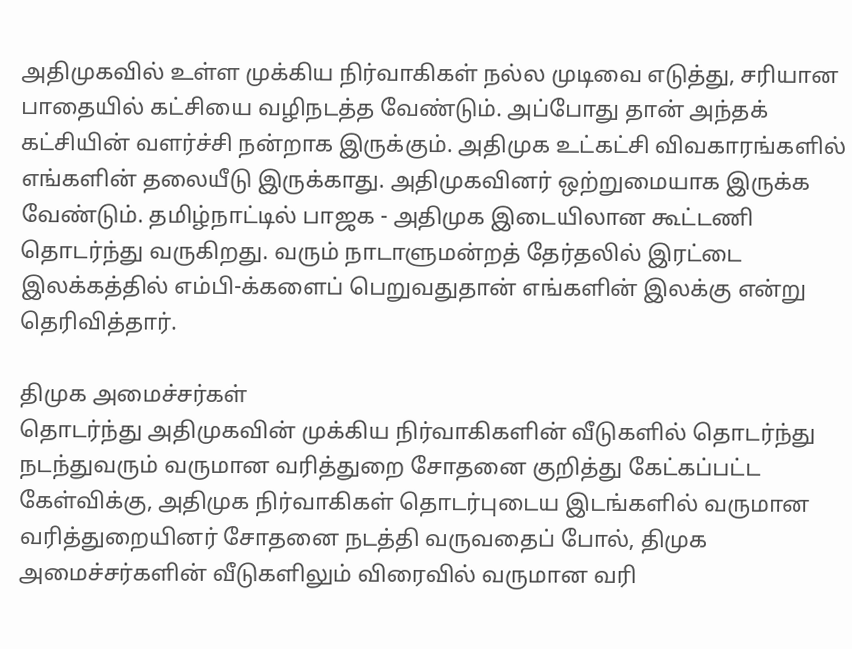அதிமுகவில் உள்ள முக்கிய நிர்வாகிகள் நல்ல முடிவை எடுத்து, சரியான பாதையில் கட்சியை வழிநடத்த வேண்டும். அப்போது தான் அந்தக் கட்சியின் வளர்ச்சி நன்றாக இருக்கும். அதிமுக உட்கட்சி விவகாரங்களில் எங்களின் தலையீடு இருக்காது. அதிமுகவினர் ஒற்றுமையாக இருக்க வேண்டும். தமிழ்நாட்டில் பாஜக - அதிமுக இடையிலான கூட்டணி தொடர்ந்து வருகிறது. வரும் நாடாளுமன்றத் தேர்தலில் இரட்டை இலக்கத்தில் எம்பி-க்களைப் பெறுவதுதான் எங்களின் இலக்கு என்று தெரிவித்தார்.

திமுக அமைச்சர்கள்
தொடர்ந்து அதிமுகவின் முக்கிய நிர்வாகிகளின் வீடுகளில் தொடர்ந்து நடந்துவரும் வருமான வரித்துறை சோதனை குறித்து கேட்கப்பட்ட கேள்விக்கு, அதிமுக நிர்வாகிகள் தொடர்புடைய இடங்களில் வருமான வரித்துறையினர் சோதனை நடத்தி வருவதைப் போல், திமுக அமைச்சர்களின் வீடுகளிலும் விரைவில் வருமான வரி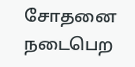சோதனை நடைபெற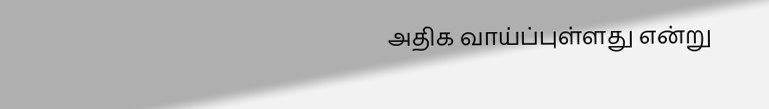அதிக வாய்ப்புள்ளது என்று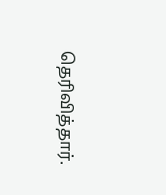தெரிவித்தார்.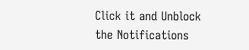Click it and Unblock the Notifications